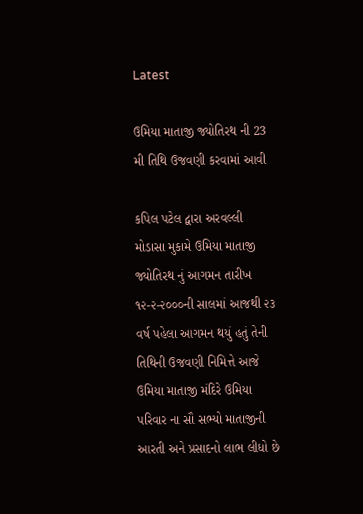Latest

ઉમિયા માતાજી જ્યોતિરથ ની 23 મી તિથિ ઉજવણી કરવામાં આવી

કપિલ પટેલ દ્વારા અરવલ્લી
મોડાસા મુકામે ઉમિયા માતાજી જ્યોતિરથ નું આગમન તારીખ ૧૨-૨-૨૦૦૦ની સાલમાં આજથી ૨૩ વર્ષ પહેલા આગમન થયું હતું તેની તિથિની ઉજવણી નિમિત્તે આજે ઉમિયા માતાજી મંદિરે ઉમિયા પરિવાર ના સૌ સભ્યો માતાજીની આરતી અને પ્રસાદનો લાભ લીધો છે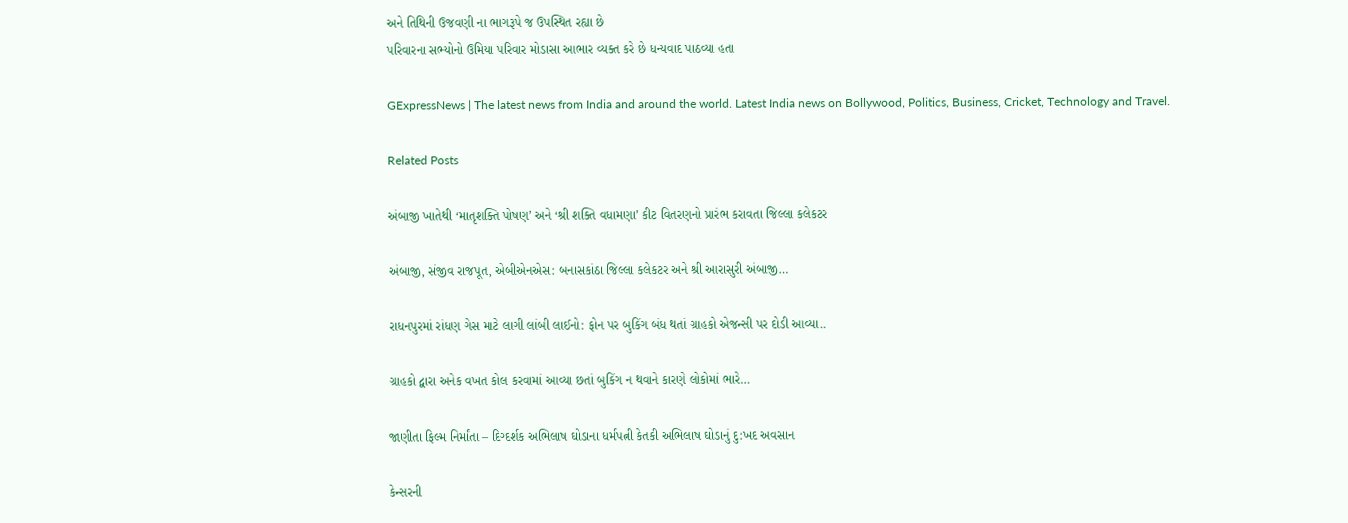અને તિથિની ઉજવણી ના ભાગરૂપે જ ઉપસ્થિત રહ્યા છે
પરિવારના સભ્યોનો ઉમિયા પરિવાર મોડાસા આભાર વ્યક્ત કરે છે ધન્યવાદ પાઠવ્યા હતા

GExpressNews | The latest news from India and around the world. Latest India news on Bollywood, Politics, Business, Cricket, Technology and Travel.

Related Posts

અંબાજી ખાતેથી ‘માતૃશક્તિ પોષણ’ અને ‘શ્રી શક્તિ વધામણા’ કીટ વિતરણનો પ્રારંભ કરાવતા જિલ્લા કલેકટર

અંબાજી, સંજીવ રાજપૂત, એબીએનએસ: બનાસકાંઠા જિલ્લા કલેકટર અને શ્રી આરાસુરી અંબાજી…

રાધનપુરમાં રાંધણ ગેસ માટે લાગી લાંબી લાઈનો: ફોન પર બુકિંગ બંધ થતાં ગ્રાહકો એજન્સી પર દોડી આવ્યા..

ગ્રાહકો દ્વારા અનેક વખત કોલ કરવામાં આવ્યા છતાં બુકિંગ ન થવાને કારણે લોકોમાં ભારે…

જાણીતા ફિલ્મ નિર્માંતા – દિગ્દર્શક અભિલાષ ઘોડાના ધર્મપત્ની કેતકી અભિલાષ ઘોડાનું દુ:ખદ અવસાન

કેન્સરની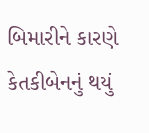બિમારીને કારણે કેતકીબેનનું થયું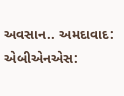અવસાન.. અમદાવાદ: એબીએનએસ: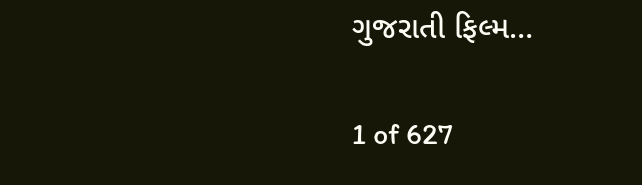ગુજરાતી ફિલ્મ…

1 of 627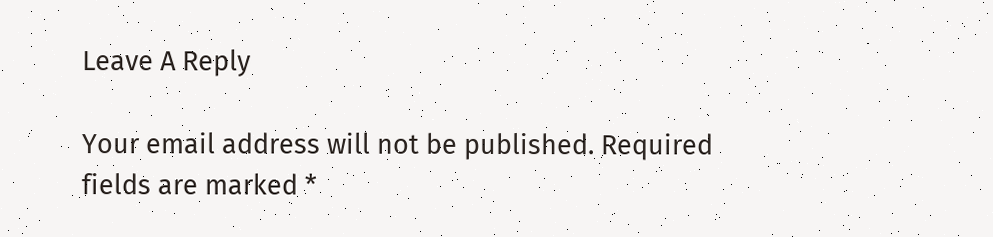Leave A Reply

Your email address will not be published. Required fields are marked *